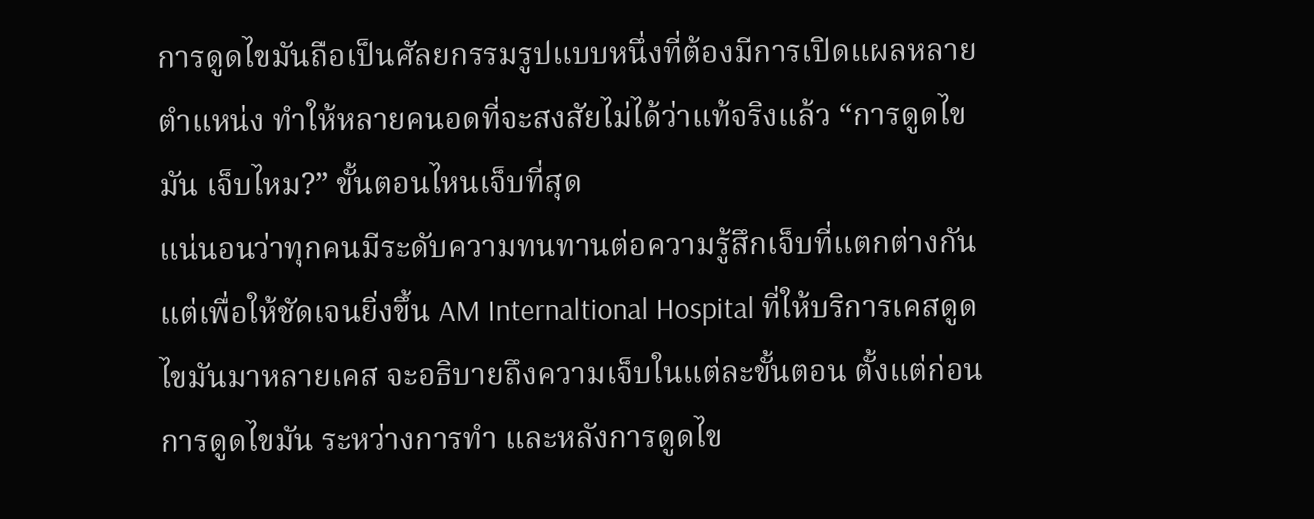การดูดไขมันถือเป็นศัลยกรรมรูปแบบหนึ่งที่ต้องมีการเปิดแผลหลายตำแหน่ง ทำให้หลายคนอดที่จะสงสัยไม่ได้ว่าแท้จริงแล้ว “การดูดไขมัน เจ็บไหม?” ขั้นตอนไหนเจ็บที่สุด
แน่นอนว่าทุกคนมีระดับความทนทานต่อความรู้สึกเจ็บที่แตกต่างกัน แต่เพื่อให้ชัดเจนยิ่งขึ้น AM Internaltional Hospital ที่ให้บริการเคสดูดไขมันมาหลายเคส จะอธิบายถึงความเจ็บในแต่ละขั้นตอน ตั้งแต่ก่อนการดูดไขมัน ระหว่างการทำ และหลังการดูดไข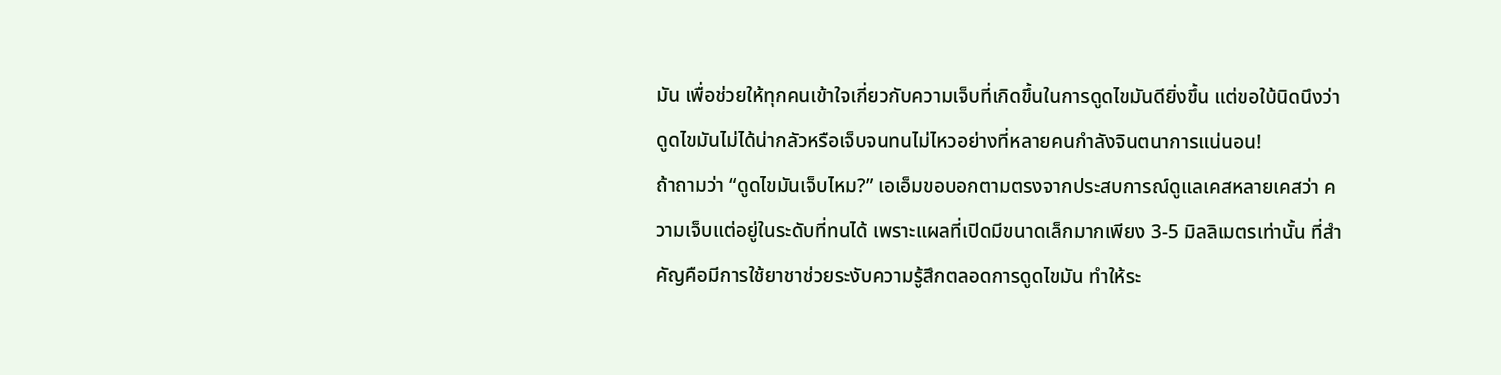มัน เพื่อช่วยให้ทุกคนเข้าใจเกี่ยวกับความเจ็บที่เกิดขึ้นในการดูดไขมันดียิ่งขึ้น แต่ขอใบ้นิดนึงว่าดูดไขมันไม่ได้น่ากลัวหรือเจ็บจนทนไม่ไหวอย่างที่หลายคนกำลังจินตนาการแน่นอน!
ถ้าถามว่า “ดูดไขมันเจ็บไหม?” เอเอ็มขอบอกตามตรงจากประสบการณ์ดูแลเคสหลายเคสว่า ความเจ็บแต่อยู่ในระดับที่ทนได้ เพราะแผลที่เปิดมีขนาดเล็กมากเพียง 3-5 มิลลิเมตรเท่านั้น ที่สำคัญคือมีการใช้ยาชาช่วยระงับความรู้สึกตลอดการดูดไขมัน ทำให้ระ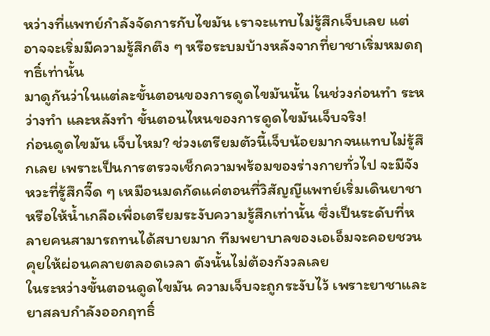หว่างที่แพทย์กำลังจัดการกับไขมัน เราจะแทบไม่รู้สึกเจ็บเลย แต่อาจจะเริ่มมีความรู้สึกตึง ๆ หรือระบมบ้างหลังจากที่ยาชาเริ่มหมดฤทธิ์เท่านั้น
มาดูกันว่าในแต่ละขั้นตอนของการดูดไขมันนั้น ในช่วงก่อนทำ ระหว่างทำ และหลังทำ ขั้นตอนไหนของการดูดไขมันเจ็บจริง!
ก่อนดูดไขมัน เจ็บไหม? ช่วงเตรียมตัวนี้เจ็บน้อยมากจนแทบไม่รู้สึกเลย เพราะเป็นการตรวจเช็กความพร้อมของร่างกายทั่วไป จะมีจังหวะที่รู้สึกจี๊ด ๆ เหมือนมดกัดแค่ตอนที่วิสัญญีแพทย์เริ่มเดินยาชาหรือให้น้ำเกลือเพื่อเตรียมระงับความรู้สึกเท่านั้น ซึ่งเป็นระดับที่หลายคนสามารถทนได้สบายมาก ทีมพยาบาลของเอเอ็มจะคอยชวนคุยให้ผ่อนคลายตลอดเวลา ดังนั้นไม่ต้องกังวลเลย
ในระหว่างขั้นตอนดูดไขมัน ความเจ็บจะถูกระงับไว้ เพราะยาชาและยาสลบกำลังออกฤทธิ์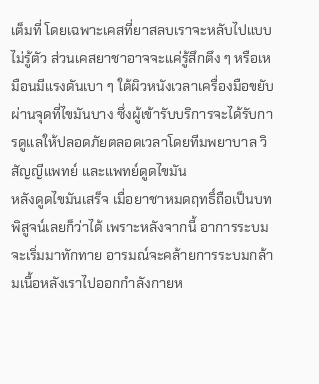เต็มที่ โดยเฉพาะเคสที่ยาสลบเราจะหลับไปแบบไม่รู้ตัว ส่วนเคสยาชาอาจจะแค่รู้สึกตึง ๆ หรือเหมือนมีแรงดันเบา ๆ ใต้ผิวหนังเวลาเครื่องมือขยับผ่านจุดที่ไขมันบาง ซึ่งผู้เข้ารับบริการจะได้รับการดูแลให้ปลอดภัยตลอดเวลาโดยทีมพยาบาล วิสัญญีแพทย์ และแพทย์ดูดไขมัน
หลังดูดไขมันเสร็จ เมื่อยาชาหมดฤทธิ์ถือเป็นบทพิสูจน์เลยก็ว่าได้ เพราะหลังจากนี้ อาการระบมจะเริ่มมาทักทาย อารมณ์จะคล้ายการระบมกล้ามเนื้อหลังเราไปออกกำลังกายห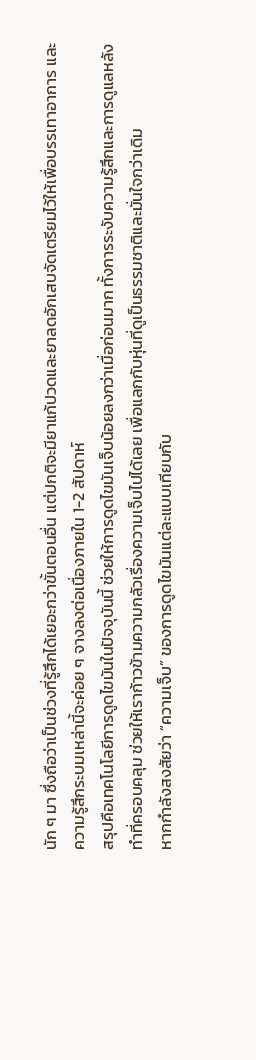นัก ๆ มา ซึ่งถือว่าเป็นช่วงที่รู้สึกได้เยอะกว่าขั้นตอนอื่น แต่ปกติจะมียาแก้ปวดและยาลดอักเสบจัดเตรียมไว้ให้เพื่อบรรเทาอาการ และความรู้สึกระบมเหล่านี้จะค่อย ๆ จางลงต่อเนื่องภายใน 1-2 สัปดาห์
สรุปคือเทคโนโลยีการดูดไขมันในปัจจุบันนี้ ช่วยให้การดูดไขมันเจ็บน้อยลงกว่าเมื่อก่อนมาก ทั้งการระงับความรู้สึกและการดูแลหลังทำที่ครอบคลุม ช่วยให้เราก้าวข้ามความกลัวเรื่องความเจ็บไปได้เลย เพื่อแลกกับหุ่นที่ดูเป็นธรรมชาติและมั่นใจกว่าเดิม
หากกำลังสงสัยว่า “ความเจ็บ” ของการดูดไขมันแต่ละแบบเทียบกับ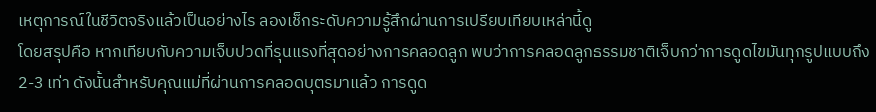เหตุการณ์ในชีวิตจริงแล้วเป็นอย่างไร ลองเช็กระดับความรู้สึกผ่านการเปรียบเทียบเหล่านี้ดู
โดยสรุปคือ หากเทียบกับความเจ็บปวดที่รุนแรงที่สุดอย่างการคลอดลูก พบว่าการคลอดลูกธรรมชาติเจ็บกว่าการดูดไขมันทุกรูปแบบถึง 2-3 เท่า ดังนั้นสำหรับคุณแม่ที่ผ่านการคลอดบุตรมาแล้ว การดูด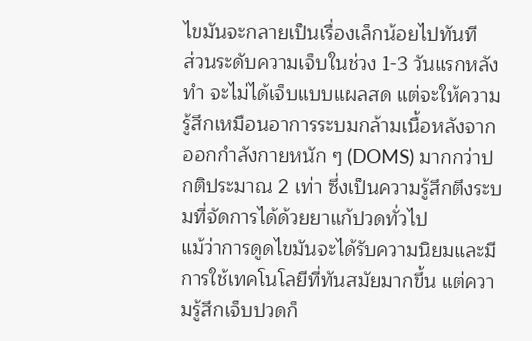ไขมันจะกลายเป็นเรื่องเล็กน้อยไปทันที
ส่วนระดับความเจ็บในช่วง 1-3 วันแรกหลังทำ จะไม่ได้เจ็บแบบแผลสด แต่จะให้ความรู้สึกเหมือนอาการระบมกล้ามเนื้อหลังจากออกกำลังกายหนัก ๆ (DOMS) มากกว่าปกติประมาณ 2 เท่า ซึ่งเป็นความรู้สึกตึงระบมที่จัดการได้ด้วยยาแก้ปวดทั่วไป
แม้ว่าการดูดไขมันจะได้รับความนิยมและมีการใช้เทคโนโลยีที่ทันสมัยมากขึ้น แต่ความรู้สึกเจ็บปวดก็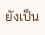ยังเป็น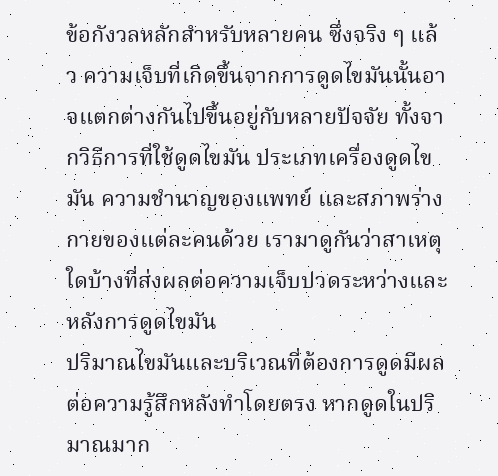ข้อกังวลหลักสำหรับหลายคน ซึ่งจริง ๆ แล้ว ความเจ็บที่เกิดขึ้นจากการดูดไขมันนั้นอาจแตกต่างกันไปขึ้นอยู่กับหลายปัจจัย ทั้งจากวิธีการที่ใช้ดูดไขมัน ประเภทเครื่องดูดไขมัน ความชำนาญของแพทย์ และสภาพร่างกายของแต่ละคนด้วย เรามาดูกันว่าสาเหตุใดบ้างที่ส่งผลต่อความเจ็บปวดระหว่างและหลังการดูดไขมัน
ปริมาณไขมันและบริเวณที่ต้องการดูดมีผลต่อความรู้สึกหลังทำโดยตรง หากดูดในปริมาณมาก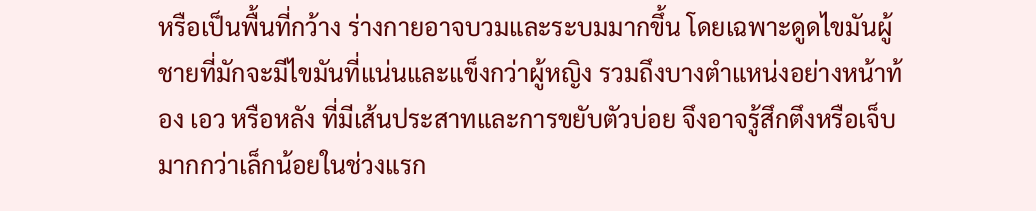หรือเป็นพื้นที่กว้าง ร่างกายอาจบวมและระบมมากขึ้น โดยเฉพาะดูดไขมันผู้ชายที่มักจะมีไขมันที่แน่นและแข็งกว่าผู้หญิง รวมถึงบางตำแหน่งอย่างหน้าท้อง เอว หรือหลัง ที่มีเส้นประสาทและการขยับตัวบ่อย จึงอาจรู้สึกตึงหรือเจ็บมากกว่าเล็กน้อยในช่วงแรก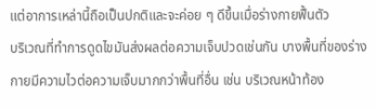แต่อาการเหล่านี้ถือเป็นปกติและจะค่อย ๆ ดีขึ้นเมื่อร่างกายฟื้นตัว
บริเวณที่ทำการดูดไขมันส่งผลต่อความเจ็บปวดเช่นกัน บางพื้นที่ของร่างกายมีความไวต่อความเจ็บมากกว่าพื้นที่อื่น เช่น บริเวณหน้าท้อง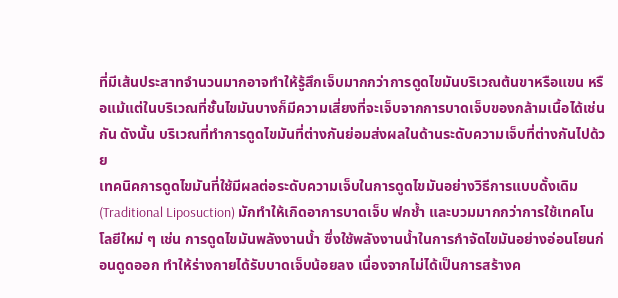ที่มีเส้นประสาทจำนวนมากอาจทำให้รู้สึกเจ็บมากกว่าการดูดไขมันบริเวณต้นขาหรือแขน หรือแม้แต่ในบริเวณที่ชั้นไขมันบางก็มีความเสี่ยงที่จะเจ็บจากการบาดเจ็บของกล้ามเนื้อได้เช่นกัน ดังนั้น บริเวณที่ทำการดูดไขมันที่ต่างกันย่อมส่งผลในด้านระดับความเจ็บที่ต่างกันไปด้วย
เทคนิคการดูดไขมันที่ใช้มีผลต่อระดับความเจ็บในการดูดไขมันอย่างวิธีการแบบดั้งเดิม (Traditional Liposuction) มักทำให้เกิดอาการบาดเจ็บ ฟกช้ำ และบวมมากกว่าการใช้เทคโนโลยีใหม่ ๆ เช่น การดูดไขมันพลังงานน้ำ ซึ่งใช้พลังงานน้ำในการกำจัดไขมันอย่างอ่อนโยนก่อนดูดออก ทำให้ร่างกายได้รับบาดเจ็บน้อยลง เนื่องจากไม่ได้เป็นการสร้างค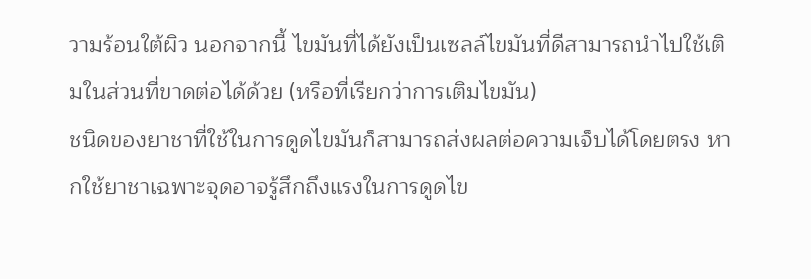วามร้อนใต้ผิว นอกจากนี้ ไขมันที่ได้ยังเป็นเซลล์ไขมันที่ดีสามารถนำไปใช้เติมในส่วนที่ขาดต่อได้ด้วย (หรือที่เรียกว่าการเติมไขมัน)
ชนิดของยาชาที่ใช้ในการดูดไขมันก็สามารถส่งผลต่อความเจ็บได้โดยตรง หากใช้ยาชาเฉพาะจุดอาจรู้สึกถึงแรงในการดูดไข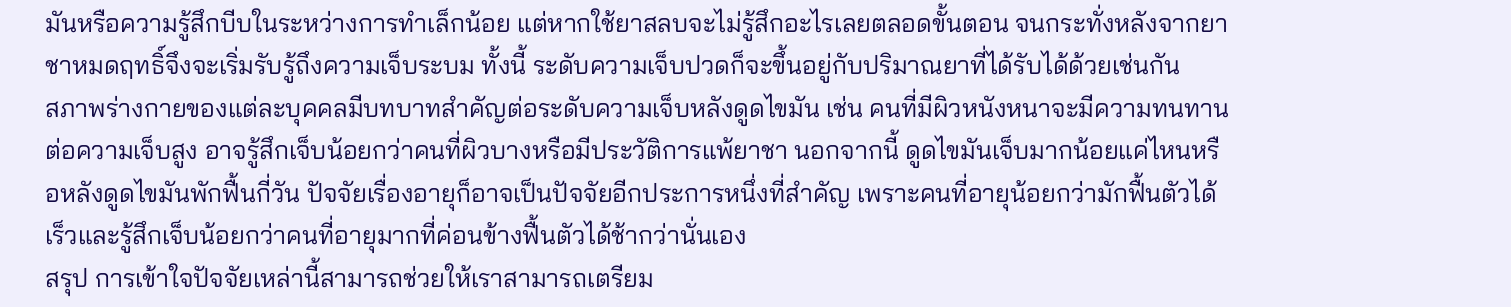มันหรือความรู้สึกบีบในระหว่างการทำเล็กน้อย แต่หากใช้ยาสลบจะไม่รู้สึกอะไรเลยตลอดขั้นตอน จนกระทั่งหลังจากยาชาหมดฤทธิ์จึงจะเริ่มรับรู้ถึงความเจ็บระบม ทั้งนี้ ระดับความเจ็บปวดก็จะขึ้นอยู่กับปริมาณยาที่ได้รับได้ด้วยเช่นกัน
สภาพร่างกายของแต่ละบุคคลมีบทบาทสำคัญต่อระดับความเจ็บหลังดูดไขมัน เช่น คนที่มีผิวหนังหนาจะมีความทนทานต่อความเจ็บสูง อาจรู้สึกเจ็บน้อยกว่าคนที่ผิวบางหรือมีประวัติการแพ้ยาชา นอกจากนี้ ดูดไขมันเจ็บมากน้อยแค่ไหนหรือหลังดูดไขมันพักฟื้นกี่วัน ปัจจัยเรื่องอายุก็อาจเป็นปัจจัยอีกประการหนึ่งที่สำคัญ เพราะคนที่อายุน้อยกว่ามักฟื้นตัวได้เร็วและรู้สึกเจ็บน้อยกว่าคนที่อายุมากที่ค่อนข้างฟื้นตัวได้ช้ากว่านั่นเอง
สรุป การเข้าใจปัจจัยเหล่านี้สามารถช่วยให้เราสามารถเตรียม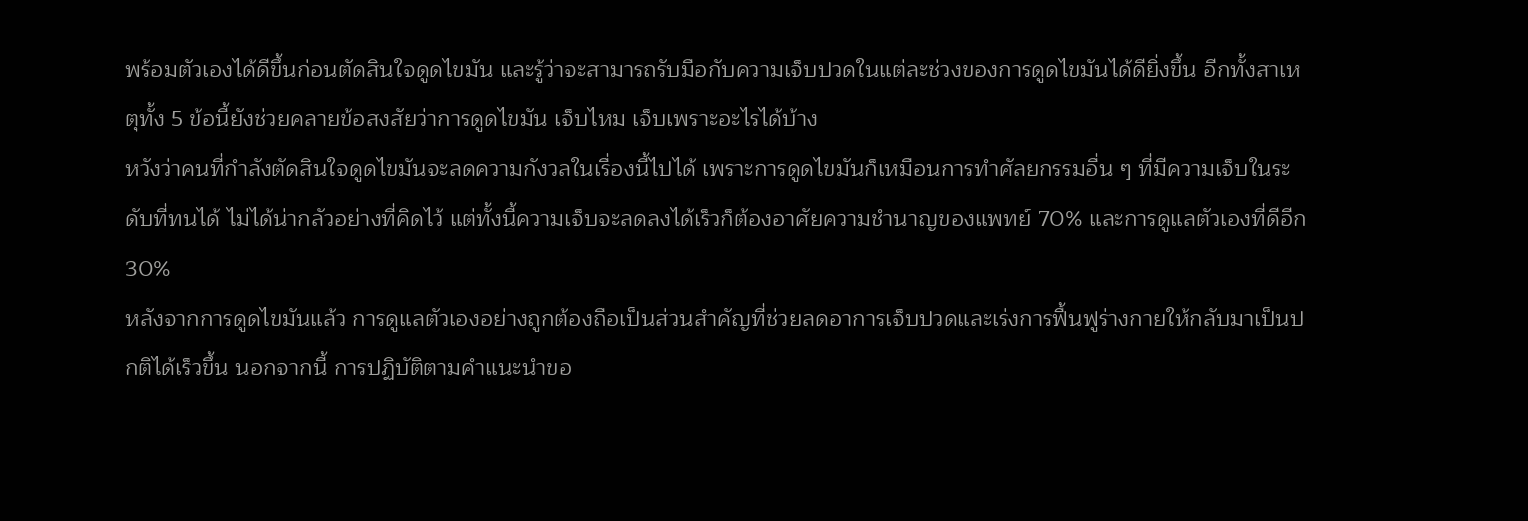พร้อมตัวเองได้ดีขึ้นก่อนตัดสินใจดูดไขมัน และรู้ว่าจะสามารถรับมือกับความเจ็บปวดในแต่ละช่วงของการดูดไขมันได้ดียิ่งขึ้น อีกทั้งสาเหตุทั้ง 5 ข้อนี้ยังช่วยคลายข้อสงสัยว่าการดูดไขมัน เจ็บไหม เจ็บเพราะอะไรได้บ้าง
หวังว่าคนที่กำลังตัดสินใจดูดไขมันจะลดความกังวลในเรื่องนี้ไปได้ เพราะการดูดไขมันก็เหมือนการทำศัลยกรรมอื่น ๆ ที่มีความเจ็บในระดับที่ทนได้ ไม่ได้น่ากลัวอย่างที่คิดไว้ แต่ทั้งนี้ความเจ็บจะลดลงได้เร็วก็ต้องอาศัยความชำนาญของแพทย์ 70% และการดูแลตัวเองที่ดีอีก 30%
หลังจากการดูดไขมันแล้ว การดูแลตัวเองอย่างถูกต้องถือเป็นส่วนสำคัญที่ช่วยลดอาการเจ็บปวดและเร่งการฟื้นฟูร่างกายให้กลับมาเป็นปกติได้เร็วขึ้น นอกจากนี้ การปฏิบัติตามคำแนะนำขอ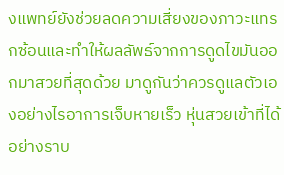งแพทย์ยังช่วยลดความเสี่ยงของภาวะแทรกซ้อนและทำให้ผลลัพธ์จากการดูดไขมันออกมาสวยที่สุดด้วย มาดูกันว่าควรดูแลตัวเองอย่างไรอาการเจ็บหายเร็ว หุ่นสวยเข้าที่ได้อย่างราบ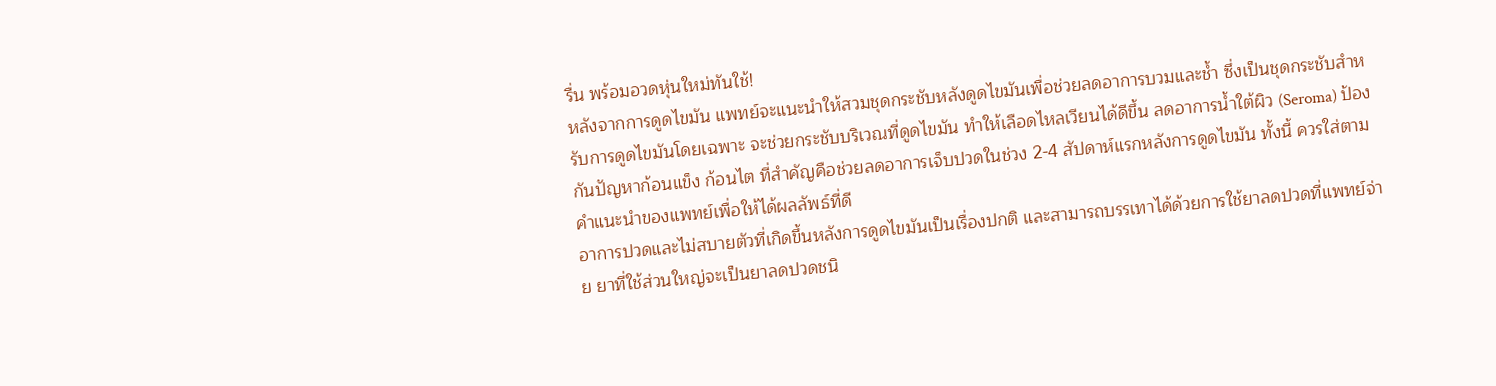รื่น พร้อมอวดหุ่นใหม่ทันใช้!
หลังจากการดูดไขมัน แพทย์จะแนะนำให้สวมชุดกระชับหลังดูดไขมันเพื่อช่วยลดอาการบวมและช้ำ ซึ่งเป็นชุดกระชับสำหรับการดูดไขมันโดยเฉพาะ จะช่วยกระชับบริเวณที่ดูดไขมัน ทำให้เลือดไหลเวียนได้ดีขึ้น ลดอาการน้ำใต้ผิว (Seroma) ป้องกันปัญหาก้อนแข็ง ก้อนไต ที่สำคัญคือช่วยลดอาการเจ็บปวดในช่วง 2-4 สัปดาห์แรกหลังการดูดไขมัน ทั้งนี้ ควรใส่ตามคำแนะนำของแพทย์เพื่อให้ได้ผลลัพธ์ที่ดี
อาการปวดและไม่สบายตัวที่เกิดขึ้นหลังการดูดไขมันเป็นเรื่องปกติ และสามารถบรรเทาได้ด้วยการใช้ยาลดปวดที่แพทย์จ่าย ยาที่ใช้ส่วนใหญ่จะเป็นยาลดปวดชนิ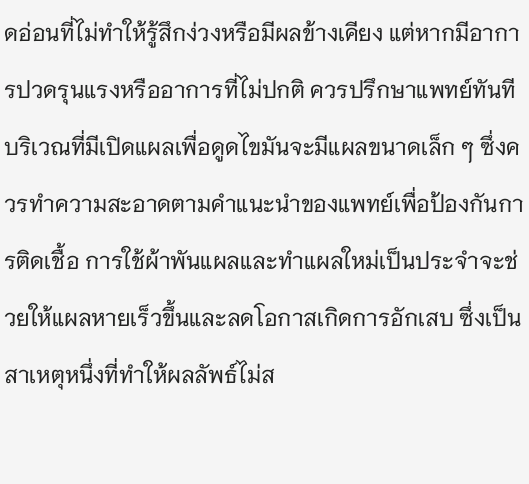ดอ่อนที่ไม่ทำให้รู้สึกง่วงหรือมีผลข้างเคียง แต่หากมีอาการปวดรุนแรงหรืออาการที่ไม่ปกติ ควรปรึกษาแพทย์ทันที
บริเวณที่มีเปิดแผลเพื่อดูดไขมันจะมีแผลขนาดเล็ก ๆ ซึ่งควรทำความสะอาดตามคำแนะนำของแพทย์เพื่อป้องกันการติดเชื้อ การใช้ผ้าพันแผลและทำแผลใหม่เป็นประจำจะช่วยให้แผลหายเร็วขึ้นและลดโอกาสเกิดการอักเสบ ซึ่งเป็นสาเหตุหนึ่งที่ทำให้ผลลัพธ์ไม่ส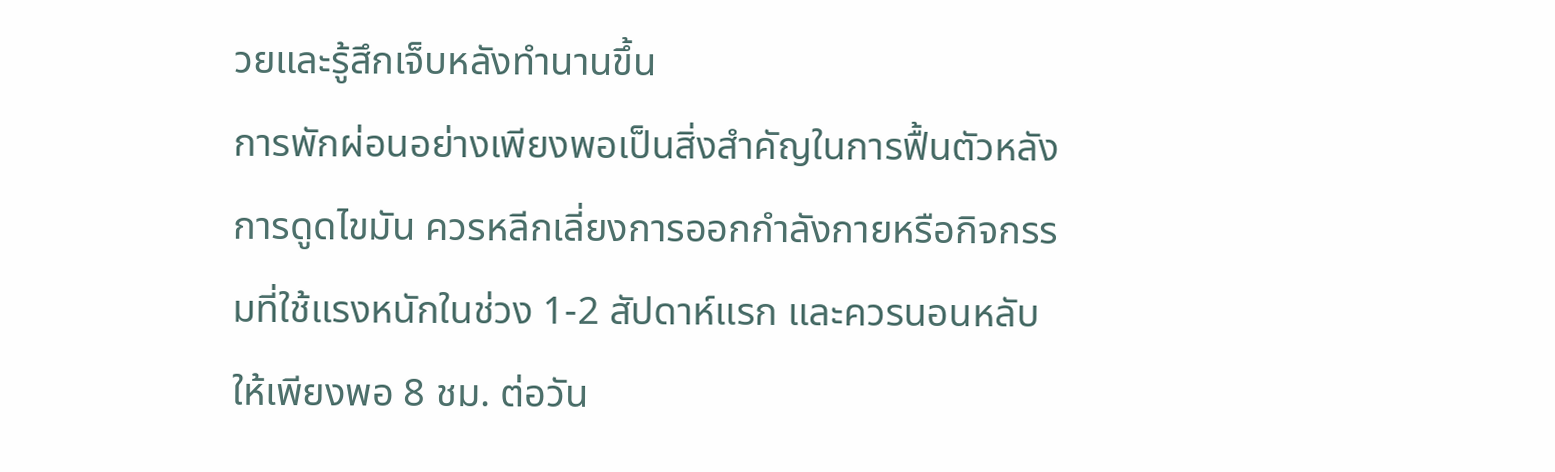วยและรู้สึกเจ็บหลังทำนานขึ้น
การพักผ่อนอย่างเพียงพอเป็นสิ่งสำคัญในการฟื้นตัวหลังการดูดไขมัน ควรหลีกเลี่ยงการออกกำลังกายหรือกิจกรรมที่ใช้แรงหนักในช่วง 1-2 สัปดาห์แรก และควรนอนหลับให้เพียงพอ 8 ชม. ต่อวัน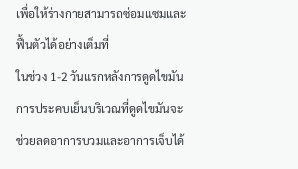เพื่อให้ร่างกายสามารถซ่อมแซมและฟื้นตัวได้อย่างเต็มที่
ในช่วง 1-2 วันแรกหลังการดูดไขมัน การประคบเย็นบริเวณที่ดูดไขมันจะช่วยลดอาการบวมและอาการเจ็บได้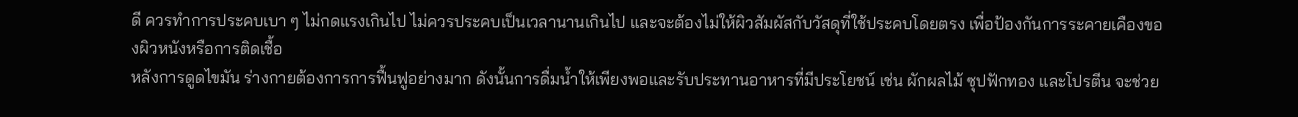ดี ควรทำการประคบเบา ๆ ไม่กดแรงเกินไป ไม่ควรประคบเป็นเวลานานเกินไป และจะต้องไม่ให้ผิวสัมผัสกับวัสดุที่ใช้ประคบโดยตรง เพื่อป้องกันการระคายเคืองของผิวหนังหรือการติดเชื้อ
หลังการดูดไขมัน ร่างกายต้องการการฟื้นฟูอย่างมาก ดังนั้นการดื่มน้ำให้เพียงพอและรับประทานอาหารที่มีประโยชน์ เช่น ผักผลไม้ ซุปฟักทอง และโปรตีน จะช่วย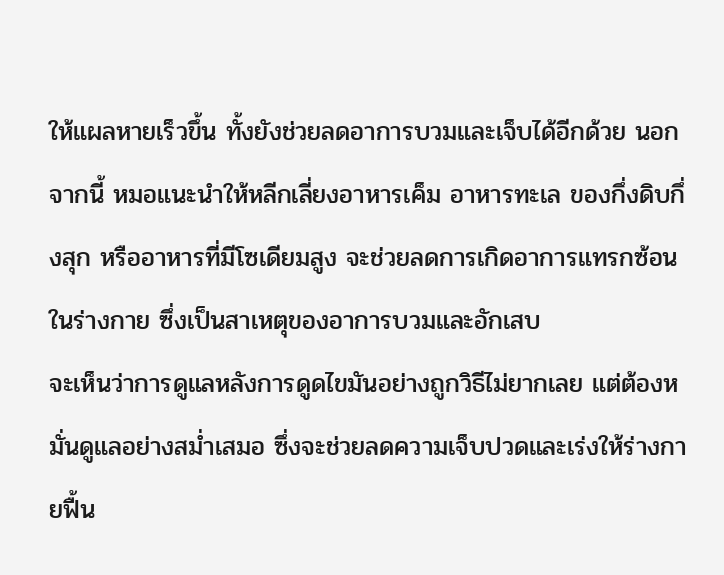ให้แผลหายเร็วขึ้น ทั้งยังช่วยลดอาการบวมและเจ็บได้อีกด้วย นอกจากนี้ หมอแนะนำให้หลีกเลี่ยงอาหารเค็ม อาหารทะเล ของกึ่งดิบกึ่งสุก หรืออาหารที่มีโซเดียมสูง จะช่วยลดการเกิดอาการแทรกซ้อนในร่างกาย ซึ่งเป็นสาเหตุของอาการบวมและอักเสบ
จะเห็นว่าการดูแลหลังการดูดไขมันอย่างถูกวิธีไม่ยากเลย แต่ต้องหมั่นดูแลอย่างสม่ำเสมอ ซึ่งจะช่วยลดความเจ็บปวดและเร่งให้ร่างกายฟื้น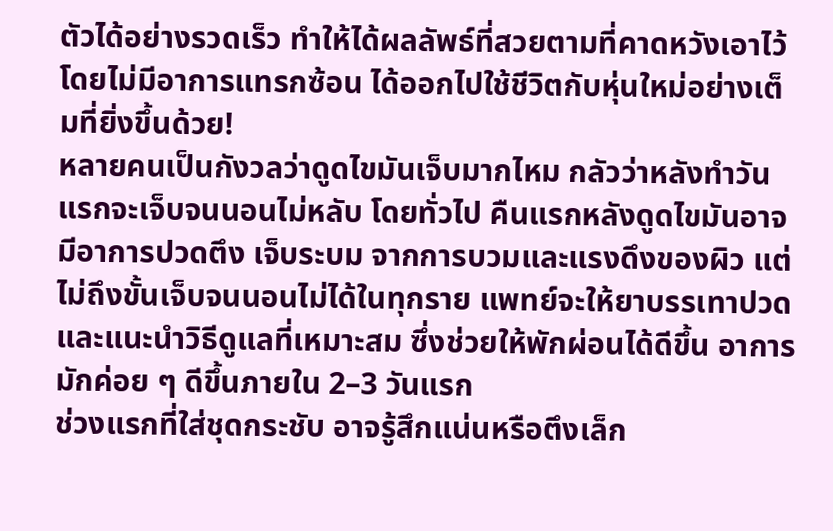ตัวได้อย่างรวดเร็ว ทำให้ได้ผลลัพธ์ที่สวยตามที่คาดหวังเอาไว้ โดยไม่มีอาการแทรกซ้อน ได้ออกไปใช้ชีวิตกับหุ่นใหม่อย่างเต็มที่ยิ่งขึ้นด้วย!
หลายคนเป็นกังวลว่าดูดไขมันเจ็บมากไหม กลัวว่าหลังทำวันแรกจะเจ็บจนนอนไม่หลับ โดยทั่วไป คืนแรกหลังดูดไขมันอาจมีอาการปวดตึง เจ็บระบม จากการบวมและแรงดึงของผิว แต่ไม่ถึงขั้นเจ็บจนนอนไม่ได้ในทุกราย แพทย์จะให้ยาบรรเทาปวดและแนะนำวิธีดูแลที่เหมาะสม ซึ่งช่วยให้พักผ่อนได้ดีขึ้น อาการมักค่อย ๆ ดีขึ้นภายใน 2–3 วันแรก
ช่วงแรกที่ใส่ชุดกระชับ อาจรู้สึกแน่นหรือตึงเล็ก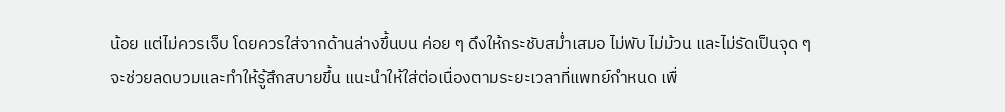น้อย แต่ไม่ควรเจ็บ โดยควรใส่จากด้านล่างขึ้นบน ค่อย ๆ ดึงให้กระชับสม่ำเสมอ ไม่พับ ไม่ม้วน และไม่รัดเป็นจุด ๆ จะช่วยลดบวมและทำให้รู้สึกสบายขึ้น แนะนำให้ใส่ต่อเนื่องตามระยะเวลาที่แพทย์กำหนด เพื่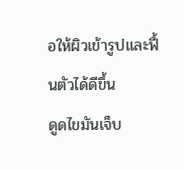อให้ผิวเข้ารูปและฟื้นตัวได้ดีขึ้น
ดูดไขมันเจ็บ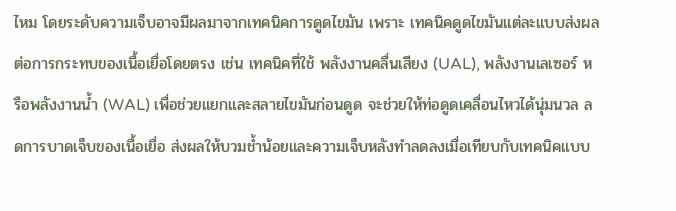ไหม โดยระดับความเจ็บอาจมีผลมาจากเทคนิคการดูดไขมัน เพราะ เทคนิคดูดไขมันแต่ละแบบส่งผลต่อการกระทบของเนื้อเยื่อโดยตรง เช่น เทคนิคที่ใช้ พลังงานคลื่นเสียง (UAL), พลังงานเลเซอร์ หรือพลังงานน้ำ (WAL) เพื่อช่วยแยกและสลายไขมันก่อนดูด จะช่วยให้ท่อดูดเคลื่อนไหวได้นุ่มนวล ลดการบาดเจ็บของเนื้อเยื่อ ส่งผลให้บวมช้ำน้อยและความเจ็บหลังทำลดลงเมื่อเทียบกับเทคนิคแบบ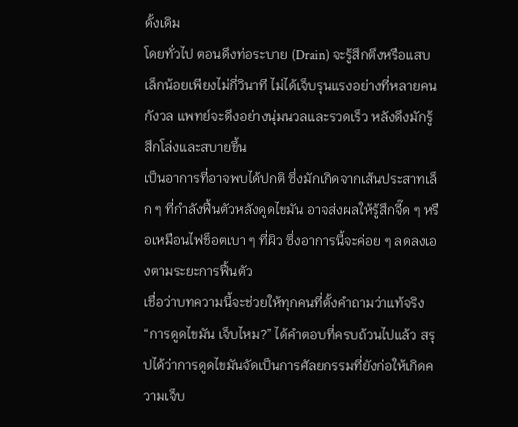ดั้งเดิม
โดยทั่วไป ตอนดึงท่อระบาย (Drain) จะรู้สึกตึงหรือแสบเล็กน้อยเพียงไม่กี่วินาที ไม่ได้เจ็บรุนแรงอย่างที่หลายคนกังวล แพทย์จะดึงอย่างนุ่มนวลและรวดเร็ว หลังดึงมักรู้สึกโล่งและสบายขึ้น
เป็นอาการที่อาจพบได้ปกติ ซึ่งมักเกิดจากเส้นประสาทเล็ก ๆ ที่กำลังฟื้นตัวหลังดูดไขมัน อาจส่งผลให้รู้สึกจี๊ด ๆ หรือเหมือนไฟช็อตเบา ๆ ที่ผิว ซึ่งอาการนี้จะค่อย ๆ ลดลงเองตามระยะการฟื้นตัว
เชื่อว่าบทความนี้จะช่วยให้ทุกคนที่ตั้งคำถามว่าแท้จริง “การดูดไขมัน เจ็บไหม?” ได้คำตอบที่ครบถ้วนไปแล้ว สรุปได้ว่าการดูดไขมันจัดเป็นการศัลยกรรมที่ยังก่อให้เกิดความเจ็บ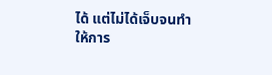ได้ แต่ไม่ได้เจ็บจนทำให้การ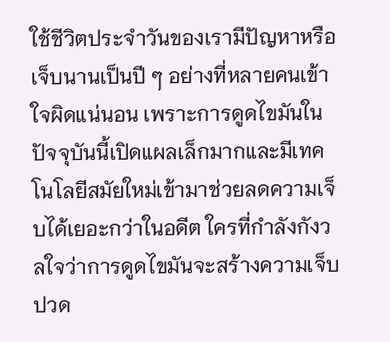ใช้ชีวิตประจำวันของเรามีปัญหาหรือเจ็บนานเป็นปี ๆ อย่างที่หลายคนเข้าใจผิดแน่นอน เพราะการดูดไขมันในปัจจุบันนี้เปิดแผลเล็กมากและมีเทคโนโลยีสมัยใหม่เข้ามาช่วยลดความเจ็บได้เยอะกว่าในอดีต ใครที่กำลังกังวลใจว่าการดูดไขมันจะสร้างความเจ็บปวด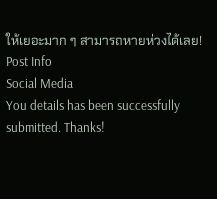ให้เยอะมาก ๆ สามารถหายห่วงได้เลย!
Post Info
Social Media
You details has been successfully submitted. Thanks!